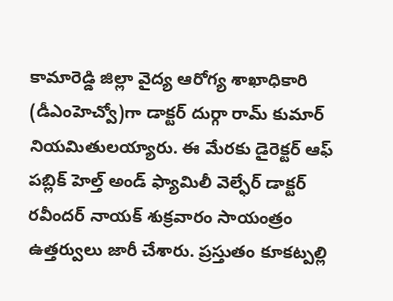కామారెడ్డి జిల్లా వైద్య ఆరోగ్య శాఖాధికారి (డీఎంహెచ్వో)గా డాక్టర్ దుర్గా రామ్ కుమార్ నియమితులయ్యారు. ఈ మేరకు డైరెక్టర్ ఆఫ్ పబ్లిక్ హెల్త్ అండ్ ఫ్యామిలీ వెల్ఫేర్ డాక్టర్ రవీందర్ నాయక్ శుక్రవారం సాయంత్రం ఉత్తర్వులు జారీ చేశారు. ప్రస్తుతం కూకట్పల్లి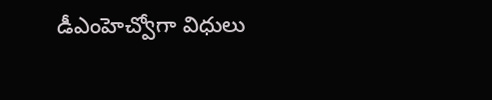డీఎంహెచ్వోగా విధులు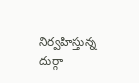నిర్వహిస్తున్న దుర్గా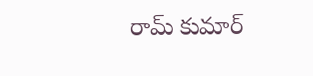రామ్ కుమార్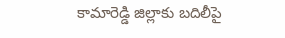కామారెడ్డి జిల్లాకు బదిలీపై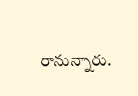రానున్నారు.